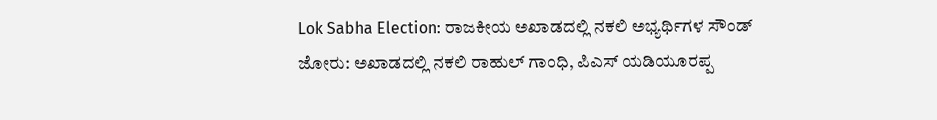Lok Sabha Election: ರಾಜಕೀಯ ಅಖಾಡದಲ್ಲಿ ನಕಲಿ ಅಭ್ಯರ್ಥಿಗಳ ಸೌಂಡ್ ಜೋರು: ಅಖಾಡದಲ್ಲಿ ನಕಲಿ ರಾಹುಲ್ ಗಾಂಧಿ, ಪಿಎಸ್‌ ಯಡಿಯೂರಪ್ಪ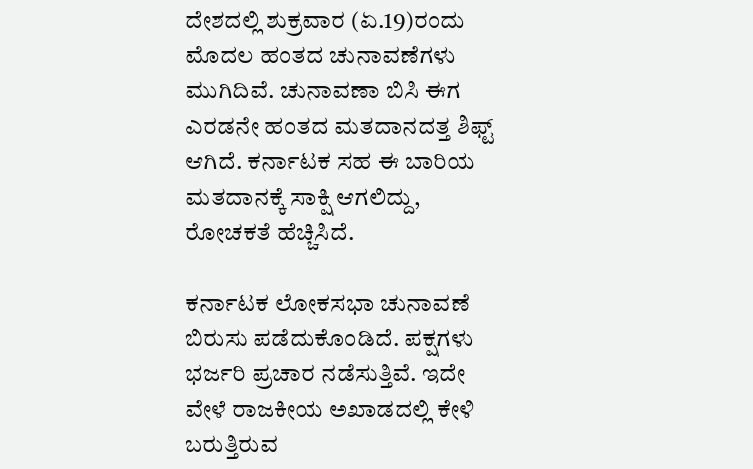ದೇಶದಲ್ಲಿ ಶುಕ್ರವಾರ (ಏ.19)ರಂದು ಮೊದಲ ಹಂತದ ಚುನಾವಣೆಗಳು ಮುಗಿದಿವೆ. ಚುನಾವಣಾ ಬಿಸಿ ಈಗ ಎರಡನೇ ಹಂತದ ಮತದಾನದತ್ತ ಶಿಫ್ಟ್ ಆಗಿದೆ. ಕರ್ನಾಟಕ ಸಹ ಈ ಬಾರಿಯ ಮತದಾನಕ್ಕೆ ಸಾಕ್ಷಿ ಆಗಲಿದ್ದು, ರೋಚಕತೆ ಹೆಚ್ಚಿಸಿದೆ.

ಕರ್ನಾಟಕ ಲೋಕಸಭಾ ಚುನಾವಣೆ ಬಿರುಸು ಪಡೆದುಕೊಂಡಿದೆ. ಪಕ್ಷಗಳು ಭರ್ಜರಿ ಪ್ರಚಾರ ನಡೆಸುತ್ತಿವೆ. ಇದೇ ವೇಳೆ ರಾಜಕೀಯ ಅಖಾಡದಲ್ಲಿ ಕೇಳಿ ಬರುತ್ತಿರುವ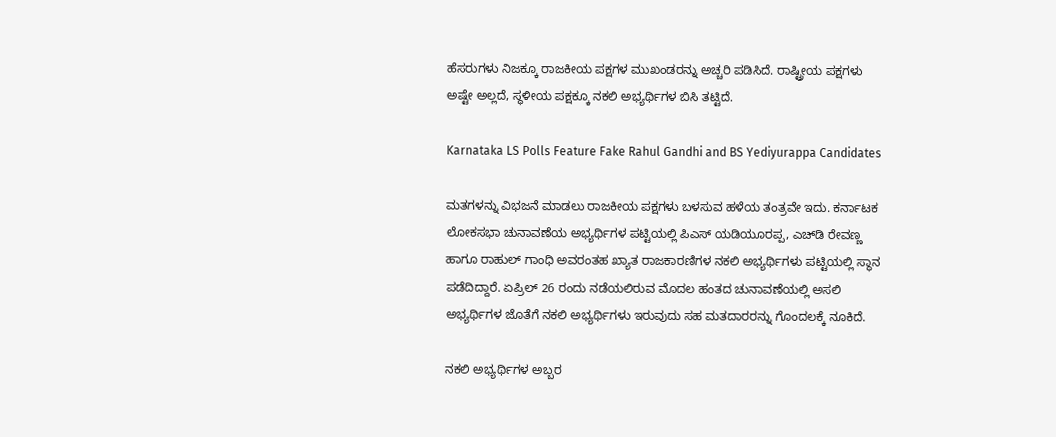ಹೆಸರುಗಳು ನಿಜಕ್ಕೂ ರಾಜಕೀಯ ಪಕ್ಷಗಳ ಮುಖಂಡರನ್ನು ಅಚ್ಚರಿ ಪಡಿಸಿದೆ. ರಾಷ್ಟ್ರೀಯ ಪಕ್ಷಗಳು ಅಷ್ಟೇ ಅಲ್ಲದೆ, ಸ್ಥಳೀಯ ಪಕ್ಷಕ್ಕೂ ನಕಲಿ ಅಭ್ಯರ್ಥಿಗಳ ಬಿಸಿ ತಟ್ಟಿದೆ.

Karnataka LS Polls Feature Fake Rahul Gandhi and BS Yediyurappa Candidates

ಮತಗಳನ್ನು ವಿಭಜನೆ ಮಾಡಲು ರಾಜಕೀಯ ಪಕ್ಷಗಳು ಬಳಸುವ ಹಳೆಯ ತಂತ್ರವೇ ಇದು. ಕರ್ನಾಟಕ ಲೋಕಸಭಾ ಚುನಾವಣೆಯ ಅಭ್ಯರ್ಥಿಗಳ ಪಟ್ಟಿಯಲ್ಲಿ ಪಿಎಸ್‌ ಯಡಿಯೂರಪ್ಪ, ಎಚ್‌ಡಿ ರೇವಣ್ಣ ಹಾಗೂ ರಾಹುಲ್‌ ಗಾಂಧಿ ಅವರಂತಹ ಖ್ಯಾತ ರಾಜಕಾರಣಿಗಳ ನಕಲಿ ಅಭ್ಯರ್ಥಿಗಳು ಪಟ್ಟಿಯಲ್ಲಿ ಸ್ಥಾನ ಪಡೆದಿದ್ದಾರೆ. ಏಪ್ರಿಲ್‌ 26 ರಂದು ನಡೆಯಲಿರುವ ಮೊದಲ ಹಂತದ ಚುನಾವಣೆಯಲ್ಲಿ ಅಸಲಿ ಅಭ್ಯರ್ಥಿಗಳ ಜೊತೆಗೆ ನಕಲಿ ಅಭ್ಯರ್ಥಿಗಳು ಇರುವುದು ಸಹ ಮತದಾರರನ್ನು ಗೊಂದಲಕ್ಕೆ ನೂಕಿದೆ.

ನಕಲಿ ಅಭ್ಯರ್ಥಿಗಳ ಅಬ್ಬರ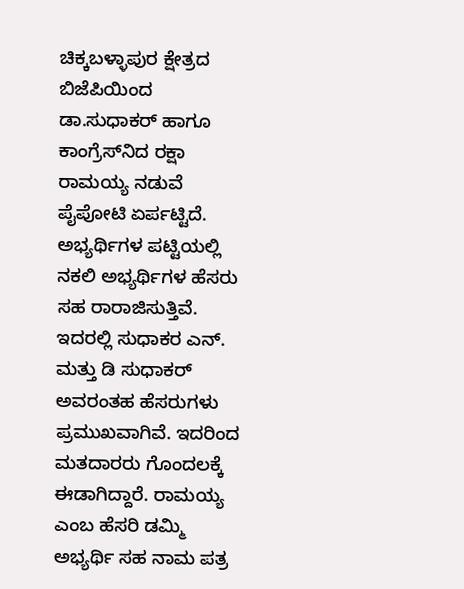ಚಿಕ್ಕಬಳ್ಳಾಪುರ ಕ್ಷೇತ್ರದ ಬಿಜೆಪಿಯಿಂದ ಡಾ.ಸುಧಾಕರ್‌ ಹಾಗೂ ಕಾಂಗ್ರೆಸ್‌ನಿದ ರಕ್ಷಾ ರಾಮಯ್ಯ ನಡುವೆ ಪೈಪೋಟಿ ಏರ್ಪಟ್ಟಿದೆ. ಅಭ್ಯರ್ಥಿಗಳ ಪಟ್ಟಿಯಲ್ಲಿ ನಕಲಿ ಅಭ್ಯರ್ಥಿಗಳ ಹೆಸರು ಸಹ ರಾರಾಜಿಸುತ್ತಿವೆ. ಇದರಲ್ಲಿ ಸುಧಾಕರ ಎನ್‌. ಮತ್ತು ಡಿ ಸುಧಾಕರ್‌ ಅವರಂತಹ ಹೆಸರುಗಳು ಪ್ರಮುಖವಾಗಿವೆ. ಇದರಿಂದ ಮತದಾರರು ಗೊಂದಲಕ್ಕೆ ಈಡಾಗಿದ್ದಾರೆ. ರಾಮಯ್ಯ ಎಂಬ ಹೆಸರಿ ಡಮ್ಮಿ ಅಭ್ಯರ್ಥಿ ಸಹ ನಾಮ ಪತ್ರ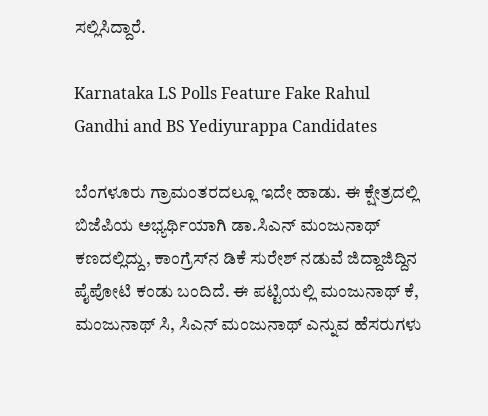ಸಲ್ಲಿಸಿದ್ದಾರೆ.

Karnataka LS Polls Feature Fake Rahul Gandhi and BS Yediyurappa Candidates

ಬೆಂಗಳೂರು ಗ್ರಾಮಂತರದಲ್ಲೂ ಇದೇ ಹಾಡು. ಈ ಕ್ಷೇತ್ರದಲ್ಲಿ ಬಿಜೆಪಿಯ ಅಭ್ಯರ್ಥಿಯಾಗಿ ಡಾ.ಸಿಎನ್ ಮಂಜುನಾಥ್‌ ಕಣದಲ್ಲಿದ್ದು, ಕಾಂಗ್ರೆಸ್‌ನ ಡಿಕೆ ಸುರೇಶ್‌ ನಡುವೆ ಜಿದ್ದಾಜಿದ್ದಿನ ಪೈಪೋಟಿ ಕಂಡು ಬಂದಿದೆ. ಈ ಪಟ್ಟಿಯಲ್ಲಿ ಮಂಜುನಾಥ್ ಕೆ, ಮಂಜುನಾಥ್‌ ಸಿ, ಸಿಎನ್ ಮಂಜುನಾಥ್‌ ಎನ್ನುವ ಹೆಸರುಗಳು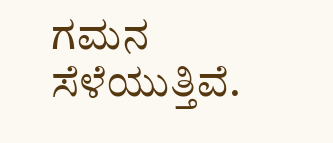ಗಮನ ಸೆಳೆಯುತ್ತಿವೆ.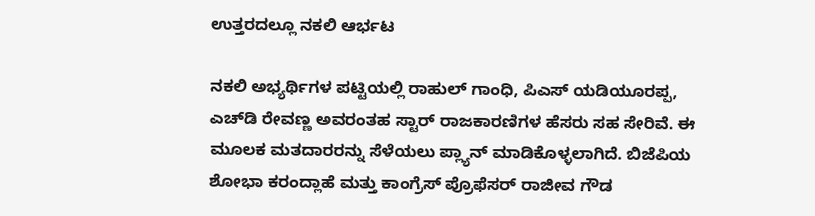ಉತ್ತರದಲ್ಲೂ ನಕಲಿ ಆರ್ಭಟ

ನಕಲಿ ಅಭ್ಯರ್ಥಿಗಳ ಪಟ್ಟಿಯಲ್ಲಿ ರಾಹುಲ್ ಗಾಂಧಿ, ಪಿಎಸ್‌ ಯಡಿಯೂರಪ್ಪ, ಎಚ್‌ಡಿ ರೇವಣ್ಣ ಅವರಂತಹ ಸ್ಟಾರ್ ರಾಜಕಾರಣಿಗಳ ಹೆಸರು ಸಹ ಸೇರಿವೆ. ಈ ಮೂಲಕ ಮತದಾರರನ್ನು ಸೆಳೆಯಲು ಪ್ಲ್ಯಾನ್ ಮಾಡಿಕೊಳ್ಳಲಾಗಿದೆ. ಬಿಜೆಪಿಯ ಶೋಭಾ ಕರಂದ್ಲಾಹೆ ಮತ್ತು ಕಾಂಗ್ರೆಸ್‌ ಪ್ರೊಫೆಸರ್ ರಾಜೀವ ಗೌಡ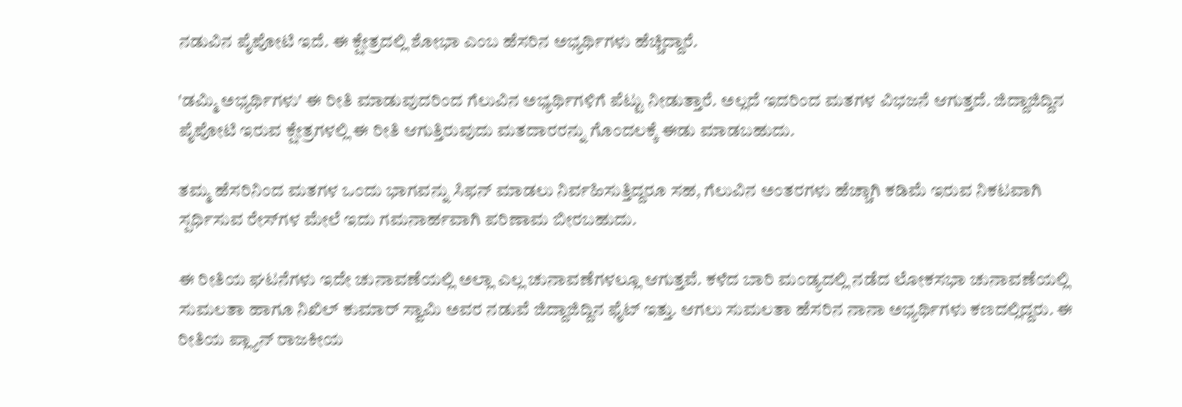ನಡುವಿನ ಪೈಪೋಟಿ ಇದೆ. ಈ ಕ್ಷೇತ್ರದಲ್ಲಿ ಶೋಭಾ ಎಂಬ ಹೆಸರಿನ ಅಭ್ಯರ್ಥಿಗಳು ಹೆಚ್ಚಿದ್ದಾರೆ.

'ಡಮ್ಮಿ ಅಭ್ಯರ್ಥಿಗಳು' ಈ ರೀತಿ ಮಾಡುವುದರಿಂದ ಗೆಲುವಿನ ಅಭ್ಯರ್ಥಿಗಳಿಗೆ ಪೆಟ್ಟು ನೀಡುತ್ತಾರೆ. ಅಲ್ಲದೆ ಇದರಿಂದ ಮತಗಳ ವಿಭಜನೆ ಆಗುತ್ತದೆ. ಜಿದ್ದಾಜಿದ್ದಿನ ಪೈಪೋಟಿ ಇರುವ ಕ್ಷೇತ್ರಗಳಲ್ಲಿ ಈ ರೀತಿ ಆಗುತ್ತಿರುವುದು ಮತದಾರರನ್ನು ಗೊಂದಲಕ್ಕೆ ಈಡು ಮಾಡಬಹುದು.

ತಮ್ಮ ಹೆಸರಿನಿಂದ ಮತಗಳ ಒಂದು ಭಾಗವನ್ನು ಸಿಫನ್ ಮಾಡಲು ನಿರ್ವಹಿಸುತ್ತಿದ್ದರೂ ಸಹ, ಗೆಲುವಿನ ಅಂತರಗಳು ಹೆಚ್ಚಾಗಿ ಕಡಿಮೆ ಇರುವ ನಿಕಟವಾಗಿ ಸ್ಪರ್ಧಿಸುವ ರೇಸ್‌ಗಳ ಮೇಲೆ ಇದು ಗಮನಾರ್ಹವಾಗಿ ಪರಿಣಾಮ ಬೀರಬಹುದು.

ಈ ರೀತಿಯ ಘಟನೆಗಳು ಇದೇ ಚುನಾವಣೆಯಲ್ಲಿ ಅಲ್ಲಾ ಎಲ್ಲ ಚುನಾವಣೆಗಳಲ್ಲೂ ಆಗುತ್ತವೆ. ಕಳೆದ ಬಾರಿ ಮಂಡ್ಯದಲ್ಲಿ ನಡೆದ ಲೋಕಸಭಾ ಚುನಾವಣೆಯಲ್ಲಿ ಸುಮಲತಾ ಹಾಗೂ ನಿಖಿಲ್ ಕುಮಾರ್ ಸ್ವಾಮಿ ಅವರ ನಡುವೆ ಜಿದ್ದಾಜಿದ್ದಿನ ಫೈಟ್‌ ಇತ್ತು. ಆಗಲು ಸುಮಲತಾ ಹೆಸರಿನ ನಾನಾ ಅಭ್ಯರ್ಥಿಗಳು ಕಣದಲ್ಲಿದ್ದರು. ಈ ರೀತಿಯ ಪ್ಲ್ಯಾನ್‌ ರಾಜಕೀಯ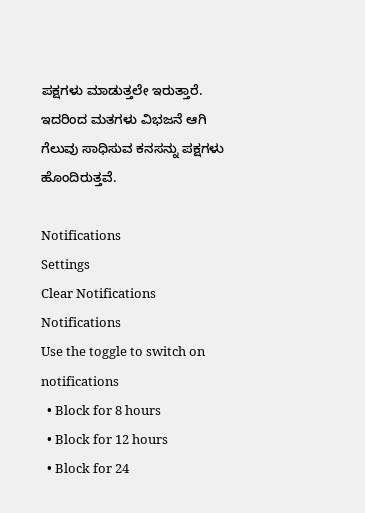ಪಕ್ಷಗಳು ಮಾಡುತ್ತಲೇ ಇರುತ್ತಾರೆ. ಇದರಿಂದ ಮತಗಳು ವಿಭಜನೆ ಆಗಿ ಗೆಲುವು ಸಾಧಿಸುವ ಕನಸನ್ನು ಪಕ್ಷಗಳು ಹೊಂದಿರುತ್ತವೆ.

Notifications
Settings
Clear Notifications
Notifications
Use the toggle to switch on notifications
  • Block for 8 hours
  • Block for 12 hours
  • Block for 24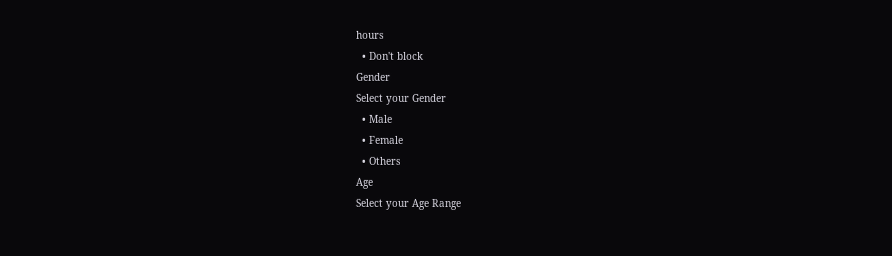hours
  • Don't block
Gender
Select your Gender
  • Male
  • Female
  • Others
Age
Select your Age Range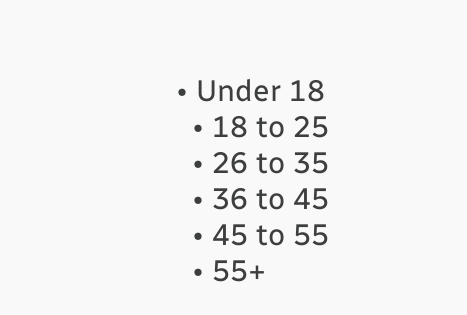• Under 18
  • 18 to 25
  • 26 to 35
  • 36 to 45
  • 45 to 55
  • 55+